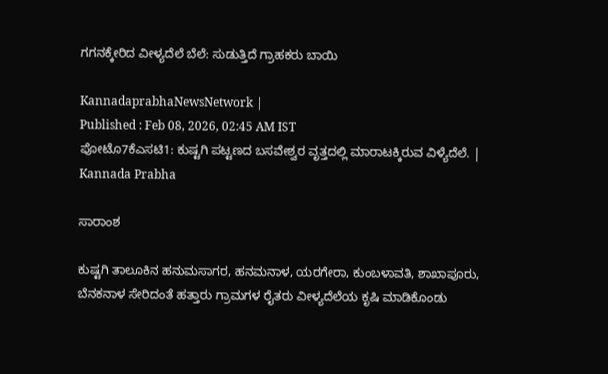ಗಗನಕ್ಕೇರಿದ ವೀಳ್ಯದೆಲೆ ಬೆಲೆ: ಸುಡುತ್ತಿದೆ ಗ್ರಾಹಕರು ಬಾಯಿ

KannadaprabhaNewsNetwork |
Published : Feb 08, 2026, 02:45 AM IST
ಪೋಟೊ7ಕೆಎಸಟಿ1: ಕುಷ್ಟಗಿ ಪಟ್ಟಣದ ಬಸವೇಶ್ವರ ವೃತ್ತದಲ್ಲಿ ಮಾರಾಟಕ್ಕಿರುವ ವಿಳ್ಯೆದೆಲೆ. | Kannada Prabha

ಸಾರಾಂಶ

ಕುಷ್ಟಗಿ ತಾಲೂಕಿನ ಹನುಮಸಾಗರ, ಹನಮನಾಳ, ಯರಗೇರಾ, ಕುಂಬಳಾವತಿ, ಶಾಖಾಪೂರು, ಬೆನಕನಾಳ ಸೇರಿದಂತೆ ಹತ್ತಾರು ಗ್ರಾಮಗಳ ರೈತರು ವೀಳ್ಯದೆಲೆಯ ಕೃಷಿ ಮಾಡಿಕೊಂಡು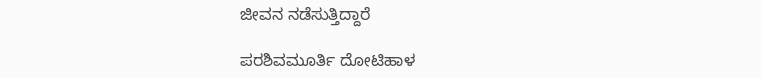ಜೀವನ ನಡೆಸುತ್ತಿದ್ದಾರೆ

ಪರಶಿವಮೂರ್ತಿ ದೋಟಿಹಾಳ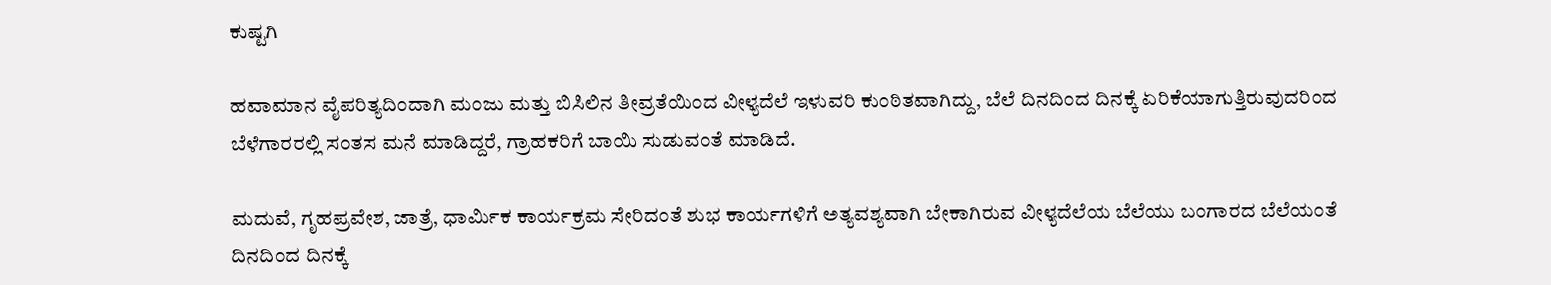ಕುಷ್ಟಗಿ

ಹವಾಮಾನ ವೈಪರಿತ್ಯದಿಂದಾಗಿ ಮಂಜು ಮತ್ತು ಬಿಸಿಲಿನ ತೀವ್ರತೆಯಿಂದ ವೀಳ್ಯದೆಲೆ ಇಳುವರಿ ಕುಂಠಿತವಾಗಿದ್ದು, ಬೆಲೆ ದಿನದಿಂದ ದಿನಕ್ಕೆ ಏರಿಕೆಯಾಗುತ್ತಿರುವುದರಿಂದ ಬೆಳೆಗಾರರಲ್ಲಿ ಸಂತಸ ಮನೆ ಮಾಡಿದ್ದರೆ, ಗ್ರಾಹಕರಿಗೆ ಬಾಯಿ ಸುಡುವಂತೆ ಮಾಡಿದೆ.

ಮದುವೆ, ಗೃಹಪ್ರವೇಶ, ಜಾತ್ರೆ, ಧಾರ್ಮಿಕ ಕಾರ್ಯಕ್ರಮ ಸೇರಿದಂತೆ ಶುಭ ಕಾರ್ಯಗಳಿಗೆ ಅತ್ಯವಶ್ಯವಾಗಿ ಬೇಕಾಗಿರುವ ವೀಳ್ಯದೆಲೆಯ ಬೆಲೆಯು ಬಂಗಾರದ ಬೆಲೆಯಂತೆ ದಿನದಿಂದ ದಿನಕ್ಕೆ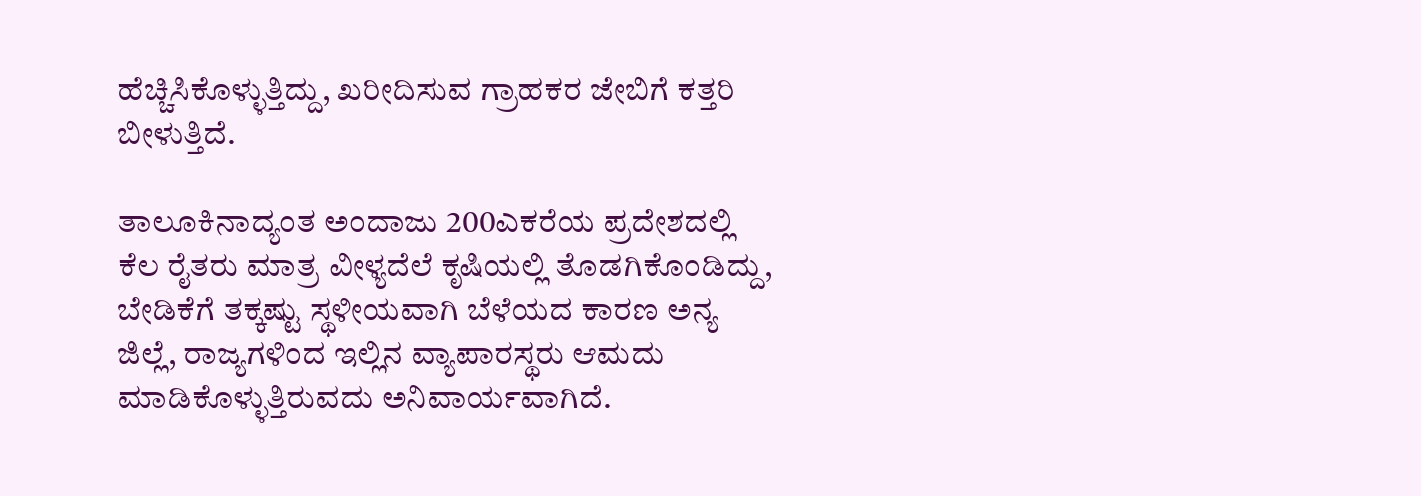ಹೆಚ್ಚಿಸಿಕೊಳ್ಳುತ್ತಿದ್ದು, ಖರೀದಿಸುವ ಗ್ರಾಹಕರ ಜೇಬಿಗೆ ಕತ್ತರಿ ಬೀಳುತ್ತಿದೆ.

ತಾಲೂಕಿನಾದ್ಯಂತ ಅಂದಾಜು 200ಎಕರೆಯ ಪ್ರದೇಶದಲ್ಲಿ ಕೆಲ ರೈತರು ಮಾತ್ರ ವೀಳ್ಯದೆಲೆ ಕೃಷಿಯಲ್ಲಿ ತೊಡಗಿಕೊಂಡಿದ್ದು, ಬೇಡಿಕೆಗೆ ತಕ್ಕಷ್ಟು ಸ್ಥಳೀಯವಾಗಿ ಬೆಳೆಯದ ಕಾರಣ ಅನ್ಯ ಜಿಲ್ಲೆ, ರಾಜ್ಯಗಳಿಂದ ಇಲ್ಲಿನ ವ್ಯಾಪಾರಸ್ಥರು ಆಮದು ಮಾಡಿಕೊಳ್ಳುತ್ತಿರುವದು ಅನಿವಾರ್ಯವಾಗಿದೆ.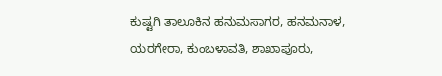ಕುಷ್ಟಗಿ ತಾಲೂಕಿನ ಹನುಮಸಾಗರ, ಹನಮನಾಳ, ಯರಗೇರಾ, ಕುಂಬಳಾವತಿ, ಶಾಖಾಪೂರು,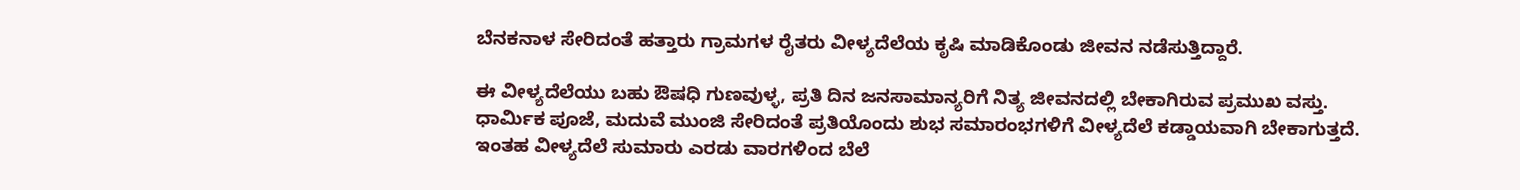ಬೆನಕನಾಳ ಸೇರಿದಂತೆ ಹತ್ತಾರು ಗ್ರಾಮಗಳ ರೈತರು ವೀಳ್ಯದೆಲೆಯ ಕೃಷಿ ಮಾಡಿಕೊಂಡು ಜೀವನ ನಡೆಸುತ್ತಿದ್ದಾರೆ.

ಈ ವೀಳ್ಯದೆಲೆಯು ಬಹು ಔಷಧಿ ಗುಣವುಳ್ಳ, ಪ್ರತಿ ದಿನ ಜನಸಾಮಾನ್ಯರಿಗೆ ನಿತ್ಯ ಜೀವನದಲ್ಲಿ ಬೇಕಾಗಿರುವ ಪ್ರಮುಖ ವಸ್ತು. ಧಾರ್ಮಿಕ ಪೂಜೆ, ಮದುವೆ ಮುಂಜಿ ಸೇರಿದಂತೆ ಪ್ರತಿಯೊಂದು ಶುಭ ಸಮಾರಂಭಗಳಿಗೆ ವೀಳ್ಯದೆಲೆ ಕಡ್ಡಾಯವಾಗಿ ಬೇಕಾಗುತ್ತದೆ. ಇಂತಹ ವೀಳ್ಯದೆಲೆ ಸುಮಾರು ಎರಡು ವಾರಗಳಿಂದ ಬೆಲೆ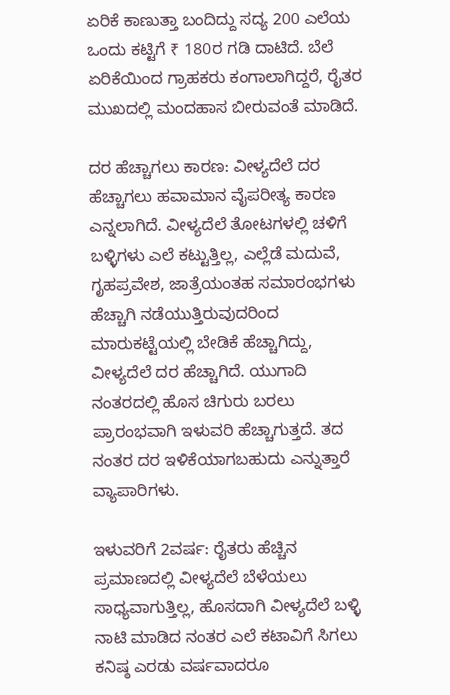ಏರಿಕೆ ಕಾಣುತ್ತಾ ಬಂದಿದ್ದು ಸದ್ಯ 200 ಎಲೆಯ ಒಂದು ಕಟ್ಟಿಗೆ ₹ 180ರ ಗಡಿ ದಾಟಿದೆ. ಬೆಲೆ ಏರಿಕೆಯಿಂದ ಗ್ರಾಹಕರು ಕಂಗಾಲಾಗಿದ್ದರೆ, ರೈತರ ಮುಖದಲ್ಲಿ ಮಂದಹಾಸ ಬೀರುವಂತೆ ಮಾಡಿದೆ.

ದರ ಹೆಚ್ಚಾಗಲು ಕಾರಣ: ವೀಳ್ಯದೆಲೆ ದರ ಹೆಚ್ಚಾಗಲು ಹವಾಮಾನ ವೈಪರೀತ್ಯ ಕಾರಣ ಎನ್ನಲಾಗಿದೆ. ವೀಳ್ಯದೆಲೆ ತೋಟಗಳಲ್ಲಿ ಚಳಿಗೆ ಬಳ್ಳಿಗಳು ಎಲೆ ಕಟ್ಟುತ್ತಿಲ್ಲ, ಎಲ್ಲೆಡೆ ಮದುವೆ, ಗೃಹಪ್ರವೇಶ, ಜಾತ್ರೆಯಂತಹ ಸಮಾರಂಭಗಳು ಹೆಚ್ಚಾಗಿ ನಡೆಯುತ್ತಿರುವುದರಿಂದ ಮಾರುಕಟ್ಟೆಯಲ್ಲಿ ಬೇಡಿಕೆ ಹೆಚ್ಚಾಗಿದ್ದು, ವೀಳ್ಯದೆಲೆ ದರ ಹೆಚ್ಚಾಗಿದೆ. ಯುಗಾದಿ ನಂತರದಲ್ಲಿ ಹೊಸ ಚಿಗುರು ಬರಲು ಪ್ರಾರಂಭವಾಗಿ ಇಳುವರಿ ಹೆಚ್ಚಾಗುತ್ತದೆ. ತದ ನಂತರ ದರ ಇಳಿಕೆಯಾಗಬಹುದು ಎನ್ನುತ್ತಾರೆ ವ್ಯಾಪಾರಿಗಳು.

ಇಳುವರಿಗೆ 2ವರ್ಷ: ರೈತರು ಹೆಚ್ಚಿನ ಪ್ರಮಾಣದಲ್ಲಿ ವೀಳ್ಯದೆಲೆ ಬೆಳೆಯಲು ಸಾಧ್ಯವಾಗುತ್ತಿಲ್ಲ, ಹೊಸದಾಗಿ ವೀಳ್ಯದೆಲೆ ಬಳ್ಳಿ ನಾಟಿ ಮಾಡಿದ ನಂತರ ಎಲೆ ಕಟಾವಿಗೆ ಸಿಗಲು ಕನಿಷ್ಠ ಎರಡು ವರ್ಷವಾದರೂ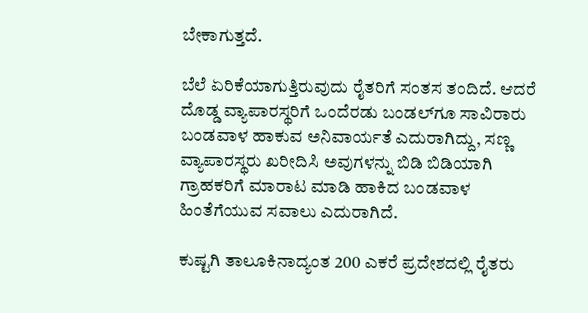ಬೇಕಾಗುತ್ತದೆ.

ಬೆಲೆ ಏರಿಕೆಯಾಗುತ್ತಿರುವುದು ರೈತರಿಗೆ ಸಂತಸ ತಂದಿದೆ. ಆದರೆ ದೊಡ್ಡ ವ್ಯಾಪಾರಸ್ಥರಿಗೆ ಒಂದೆರಡು ಬಂಡಲ್‌ಗೂ ಸಾವಿರಾರು ಬಂಡವಾಳ ಹಾಕುವ ಅನಿವಾರ್ಯತೆ ಎದುರಾಗಿದ್ದು, ಸಣ್ಣ ವ್ಯಾಪಾರಸ್ಥರು ಖರೀದಿಸಿ ಅವುಗಳನ್ನು ಬಿಡಿ ಬಿಡಿಯಾಗಿ ಗ್ರಾಹಕರಿಗೆ ಮಾರಾಟ ಮಾಡಿ ಹಾಕಿದ ಬಂಡವಾಳ ಹಿಂತೆಗೆಯುವ ಸವಾಲು ಎದುರಾಗಿದೆ.

ಕುಷ್ಟಗಿ ತಾಲೂಕಿನಾದ್ಯಂತ 200 ಎಕರೆ ಪ್ರದೇಶದಲ್ಲಿ ರೈತರು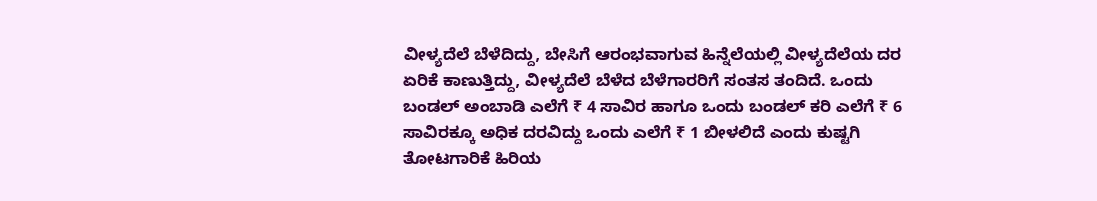ವೀಳ್ಯದೆಲೆ ಬೆಳೆದಿದ್ದು, ಬೇಸಿಗೆ ಆರಂಭವಾಗುವ ಹಿನ್ನೆಲೆಯಲ್ಲಿ ವೀಳ್ಯದೆಲೆಯ ದರ ಏರಿಕೆ ಕಾಣುತ್ತಿದ್ದು, ವೀಳ್ಯದೆಲೆ ಬೆಳೆದ ಬೆಳೆಗಾರರಿಗೆ ಸಂತಸ ತಂದಿದೆ. ಒಂದು ಬಂಡಲ್ ಅಂಬಾಡಿ ಎಲೆಗೆ ₹ 4 ಸಾವಿರ ಹಾಗೂ ಒಂದು ಬಂಡಲ್ ಕರಿ ಎಲೆಗೆ ₹ 6 ಸಾವಿರಕ್ಕೂ ಅಧಿಕ ದರವಿದ್ದು ಒಂದು ಎಲೆಗೆ ₹ 1 ಬೀಳಲಿದೆ ಎಂದು ಕುಷ್ಟಗಿ ತೋಟಗಾರಿಕೆ ಹಿರಿಯ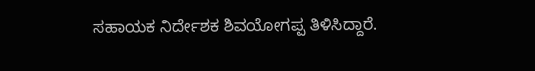ಸಹಾಯಕ ನಿರ್ದೇಶಕ ಶಿವಯೋಗಪ್ಪ ತಿಳಿಸಿದ್ದಾರೆ.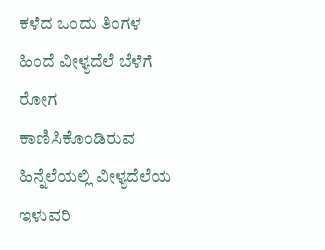ಕಳೆದ ಒಂದು ತಿಂಗಳ ಹಿಂದೆ ವೀಳ್ಯದೆಲೆ ಬೆಳೆಗೆ ರೋಗ ಕಾಣಿಸಿಕೊಂಡಿರುವ ಹಿನ್ನೆಲೆಯಲ್ಲಿ ವೀಳ್ಯದೆಲೆಯ ಇಳುವರಿ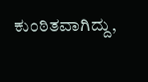ಕುಂಠಿತವಾಗಿದ್ದು,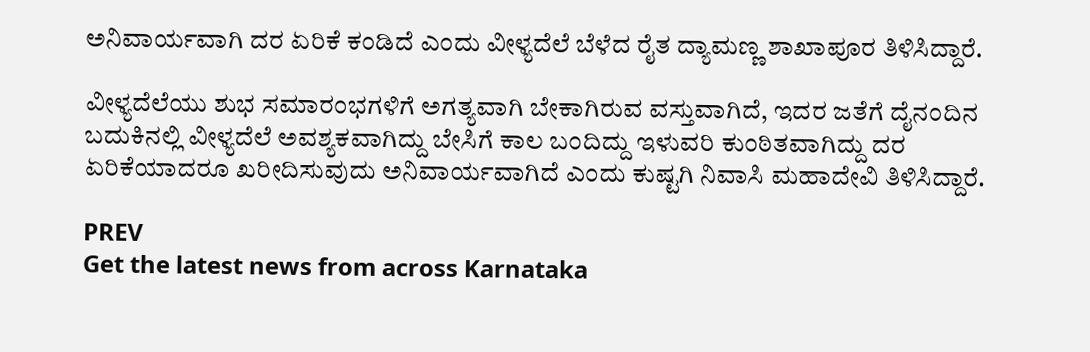ಅನಿವಾರ್ಯವಾಗಿ ದರ ಏರಿಕೆ ಕಂಡಿದೆ ಎಂದು ವೀಳ್ಯದೆಲೆ ಬೆಳೆದ ರೈತ ದ್ಯಾಮಣ್ಣ ಶಾಖಾಪೂರ ತಿಳಿಸಿದ್ದಾರೆ.

ವೀಳ್ಯದೆಲೆಯು ಶುಭ ಸಮಾರಂಭಗಳಿಗೆ ಅಗತ್ಯವಾಗಿ ಬೇಕಾಗಿರುವ ವಸ್ತುವಾಗಿದೆ, ಇದರ ಜತೆಗೆ ದೈನಂದಿನ ಬದುಕಿನಲ್ಲಿ ವೀಳ್ಯದೆಲೆ ಅವಶ್ಯಕವಾಗಿದ್ದು ಬೇಸಿಗೆ ಕಾಲ ಬಂದಿದ್ದು ಇಳುವರಿ ಕುಂಠಿತವಾಗಿದ್ದು ದರ ಏರಿಕೆಯಾದರೂ ಖರೀದಿಸುವುದು ಅನಿವಾರ್ಯವಾಗಿದೆ ಎಂದು ಕುಷ್ಟಗಿ ನಿವಾಸಿ ಮಹಾದೇವಿ ತಿಳಿಸಿದ್ದಾರೆ.

PREV
Get the latest news from across Karnataka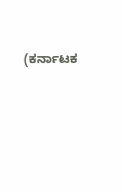(ಕರ್ನಾಟಕ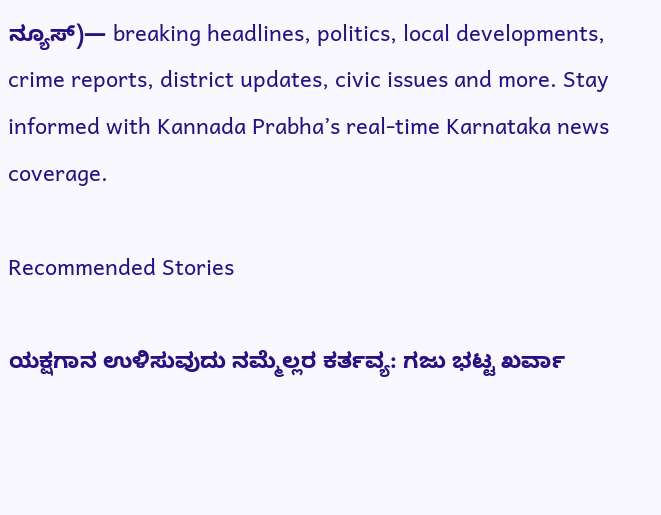ನ್ಯೂಸ್)— breaking headlines, politics, local developments, crime reports, district updates, civic issues and more. Stay informed with Kannada Prabha’s real‑time Karnataka news coverage.

Recommended Stories

ಯಕ್ಷಗಾನ ಉಳಿಸುವುದು ನಮ್ಮೆಲ್ಲರ ಕರ್ತವ್ಯ: ಗಜು ಭಟ್ಟ ಖರ್ವಾ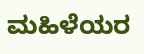ಮಹಿಳೆಯರ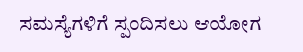ಸಮಸ್ಯೆಗಳಿಗೆ ಸ್ಪಂದಿಸಲು ಆಯೋಗ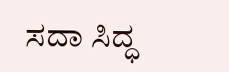ಸದಾ ಸಿದ್ಧ